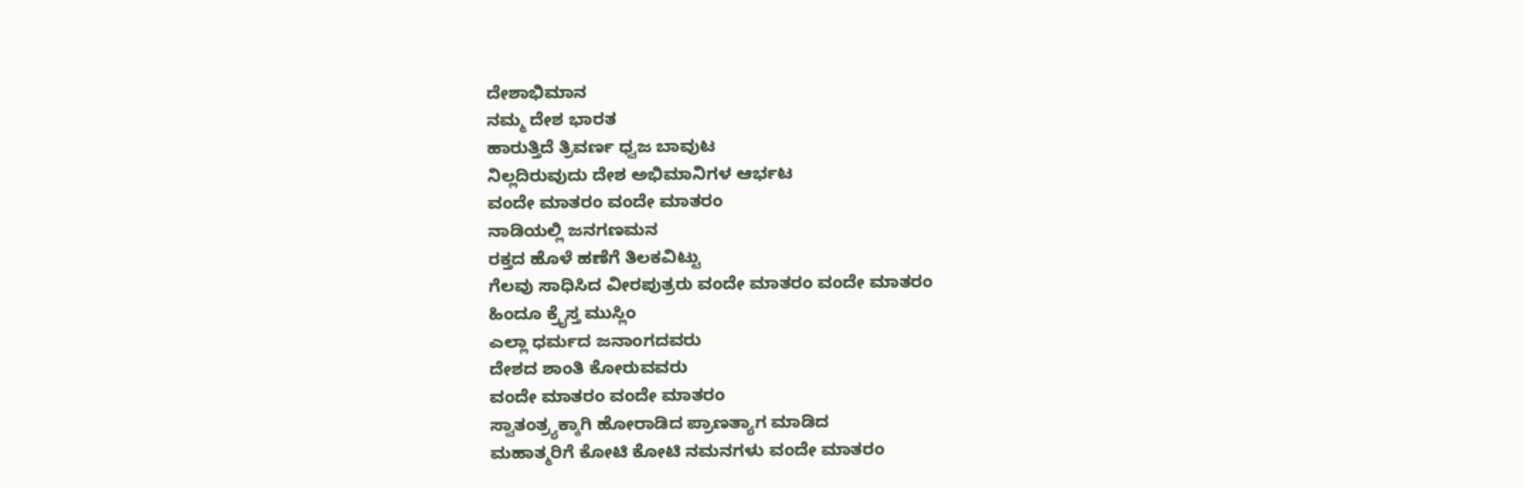ದೇಶಾಭಿಮಾನ
ನಮ್ಮ ದೇಶ ಭಾರತ
ಹಾರುತ್ತಿದೆ ತ್ರಿವರ್ಣ ಧ್ವಜ ಬಾವುಟ
ನಿಲ್ಲದಿರುವುದು ದೇಶ ಅಭಿಮಾನಿಗಳ ಆರ್ಭಟ
ವಂದೇ ಮಾತರಂ ವಂದೇ ಮಾತರಂ
ನಾಡಿಯಲ್ಲಿ ಜನಗಣಮನ
ರಕ್ತದ ಹೊಳೆ ಹಣೆಗೆ ತಿಲಕವಿಟ್ಟು
ಗೆಲವು ಸಾಧಿಸಿದ ವೀರಪುತ್ರರು ವಂದೇ ಮಾತರಂ ವಂದೇ ಮಾತರಂ
ಹಿಂದೂ ಕ್ರೈಸ್ತ ಮುಸ್ಲಿಂ
ಎಲ್ಲಾ ಧರ್ಮದ ಜನಾಂಗದವರು
ದೇಶದ ಶಾಂತಿ ಕೋರುವವರು
ವಂದೇ ಮಾತರಂ ವಂದೇ ಮಾತರಂ
ಸ್ವಾತಂತ್ರ್ಯಕ್ಕಾಗಿ ಹೋರಾಡಿದ ಪ್ರಾಣತ್ಯಾಗ ಮಾಡಿದ
ಮಹಾತ್ಮರಿಗೆ ಕೋಟಿ ಕೋಟಿ ನಮನಗಳು ವಂದೇ ಮಾತರಂ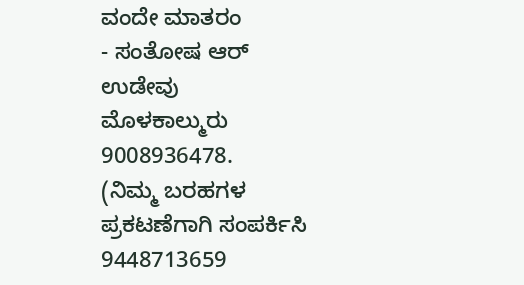ವಂದೇ ಮಾತರಂ
- ಸಂತೋಷ ಆರ್ ಉಡೇವು
ಮೊಳಕಾಲ್ಮುರು
9008936478.
(ನಿಮ್ಮ ಬರಹಗಳ ಪ್ರಕಟಣೆಗಾಗಿ ಸಂಪರ್ಕಿಸಿ 9448713659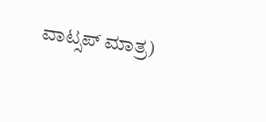ವಾಟ್ಸಪ್ ಮಾತ್ರ)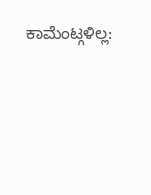ಕಾಮೆಂಟ್ಗಳಿಲ್ಲ: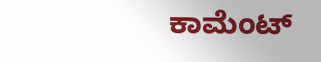ಕಾಮೆಂಟ್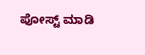ಪೋಸ್ಟ್ ಮಾಡಿ